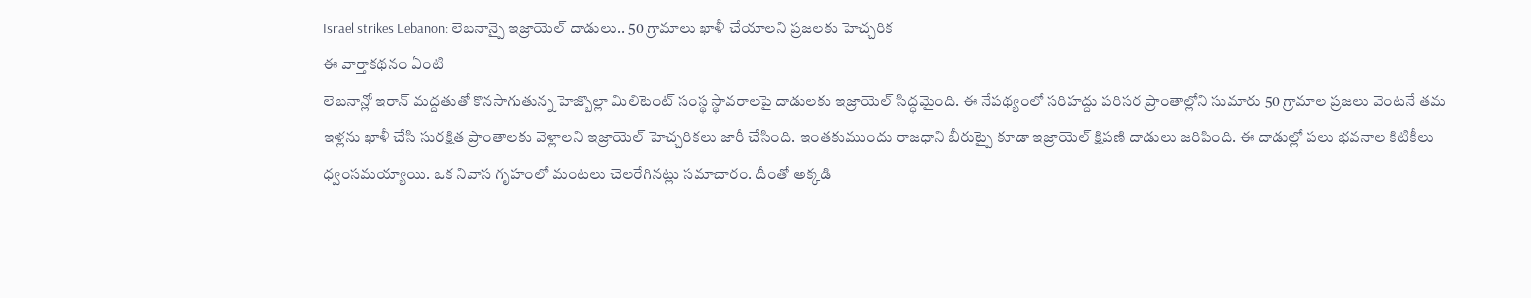Israel strikes Lebanon: లెబనాన్పై ఇజ్రాయెల్ దాడులు.. 50 గ్రామాలు ఖాళీ చేయాలని ప్రజలకు హెచ్చరిక
ఈ వార్తాకథనం ఏంటి
లెబనాన్లో ఇరాన్ మద్దతుతో కొనసాగుతున్న హెజ్బొల్లా మిలిటెంట్ సంస్థ స్థావరాలపై దాడులకు ఇజ్రాయెల్ సిద్ధమైంది. ఈ నేపథ్యంలో సరిహద్దు పరిసర ప్రాంతాల్లోని సుమారు 50 గ్రామాల ప్రజలు వెంటనే తమ ఇళ్లను ఖాళీ చేసి సురక్షిత ప్రాంతాలకు వెళ్లాలని ఇజ్రాయెల్ హెచ్చరికలు జారీ చేసింది. ఇంతకుముందు రాజధాని బీరుట్పై కూడా ఇజ్రాయెల్ క్షిపణి దాడులు జరిపింది. ఈ దాడుల్లో పలు భవనాల కిటికీలు ధ్వంసమయ్యాయి. ఒక నివాస గృహంలో మంటలు చెలరేగినట్లు సమాచారం. దీంతో అక్కడి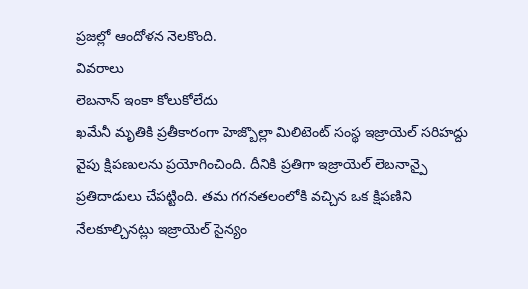ప్రజల్లో ఆందోళన నెలకొంది.
వివరాలు
లెబనాన్ ఇంకా కోలుకోలేదు
ఖమేనీ మృతికి ప్రతీకారంగా హెజ్బొల్లా మిలిటెంట్ సంస్థ ఇజ్రాయెల్ సరిహద్దు వైపు క్షిపణులను ప్రయోగించింది. దీనికి ప్రతిగా ఇజ్రాయెల్ లెబనాన్పై ప్రతిదాడులు చేపట్టింది. తమ గగనతలంలోకి వచ్చిన ఒక క్షిపణిని నేలకూల్చినట్లు ఇజ్రాయెల్ సైన్యం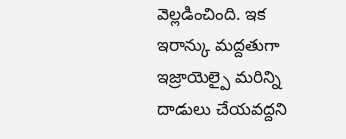వెల్లడించింది. ఇక ఇరాన్కు మద్దతుగా ఇజ్రాయెల్పై మరిన్ని దాడులు చేయవద్దని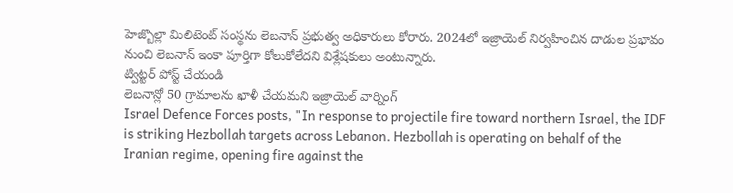హెజ్బొల్లా మిలిటెంట్ సంస్థను లెబనాన్ ప్రభుత్వ అధికారులు కోరారు. 2024లో ఇజ్రాయెల్ నిర్వహించిన దాడుల ప్రభావం నుంచి లెబనాన్ ఇంకా పూర్తిగా కోలుకోలేదని విశ్లేషకులు అంటున్నారు.
ట్విట్టర్ పోస్ట్ చేయండి
లెబనాన్లో 50 గ్రామాలను ఖాళీ చేయమని ఇజ్రాయెల్ వార్నింగ్
Israel Defence Forces posts, "In response to projectile fire toward northern Israel, the IDF is striking Hezbollah targets across Lebanon. Hezbollah is operating on behalf of the Iranian regime, opening fire against the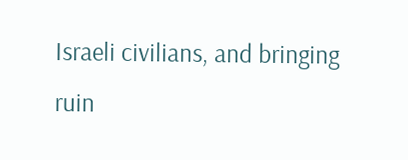Israeli civilians, and bringing ruin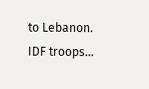to Lebanon. IDF troops…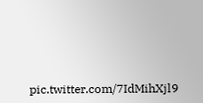pic.twitter.com/7IdMihXjl9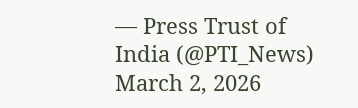— Press Trust of India (@PTI_News) March 2, 2026